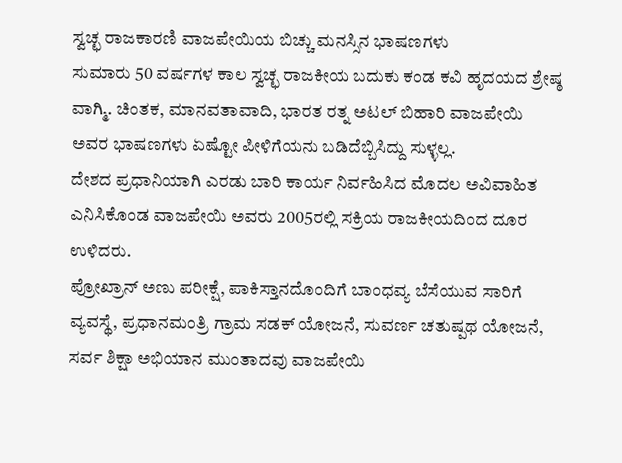ಸ್ವಚ್ಛ ರಾಜಕಾರಣಿ ವಾಜಪೇಯಿಯ ಬಿಚ್ಚು ಮನಸ್ಸಿನ ಭಾಷಣಗಳು
ಸುಮಾರು 50 ವರ್ಷಗಳ ಕಾಲ ಸ್ವಚ್ಛ ರಾಜಕೀಯ ಬದುಕು ಕಂಡ ಕವಿ ಹೃದಯದ ಶ್ರೇಷ್ಠ ವಾಗ್ಮಿ. ಚಿಂತಕ, ಮಾನವತಾವಾದಿ, ಭಾರತ ರತ್ನ ಅಟಲ್ ಬಿಹಾರಿ ವಾಜಪೇಯಿ ಅವರ ಭಾಷಣಗಳು ಏಷ್ಟೋ ಪೀಳಿಗೆಯನು ಬಡಿದೆಬ್ಬಿಸಿದ್ದು ಸುಳ್ಳಲ್ಲ.
ದೇಶದ ಪ್ರಧಾನಿಯಾಗಿ ಎರಡು ಬಾರಿ ಕಾರ್ಯ ನಿರ್ವಹಿಸಿದ ಮೊದಲ ಅವಿವಾಹಿತ ಎನಿಸಿಕೊಂಡ ವಾಜಪೇಯಿ ಅವರು 2005ರಲ್ಲಿ ಸಕ್ರಿಯ ರಾಜಕೀಯದಿಂದ ದೂರ ಉಳಿದರು.
ಪ್ರೋಖ್ರಾನ್ ಅಣು ಪರೀಕ್ಷೆ, ಪಾಕಿಸ್ತಾನದೊಂದಿಗೆ ಬಾಂಧವ್ಯ ಬೆಸೆಯುವ ಸಾರಿಗೆ ವ್ಯವಸ್ಥೆ, ಪ್ರಧಾನಮಂತ್ರಿ ಗ್ರಾಮ ಸಡಕ್ ಯೋಜನೆ, ಸುವರ್ಣ ಚತುಷ್ಪಥ ಯೋಜನೆ, ಸರ್ವ ಶಿಕ್ಷಾ ಅಭಿಯಾನ ಮುಂತಾದವು ವಾಜಪೇಯಿ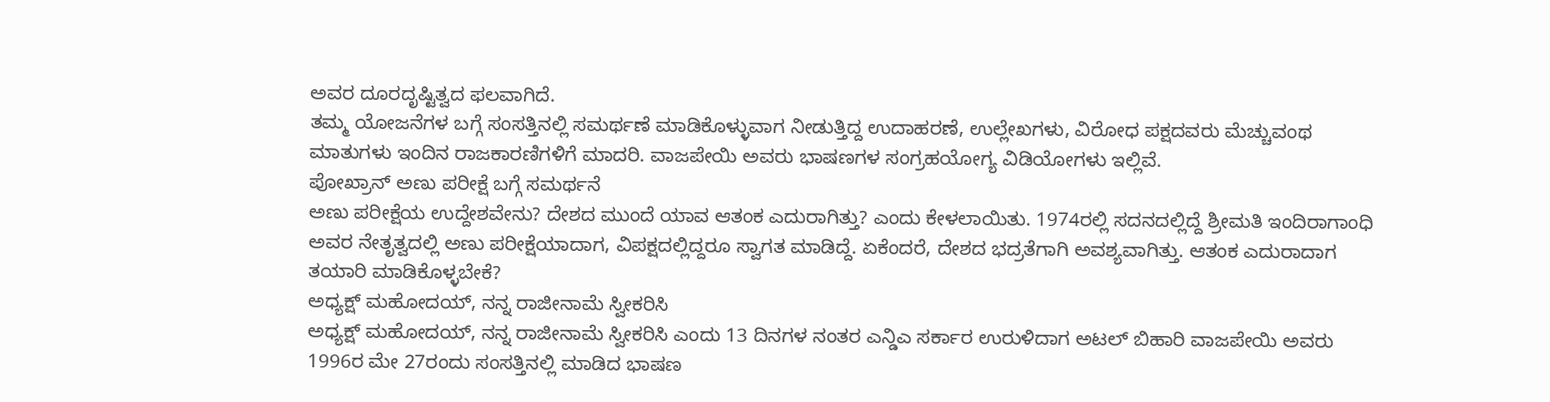ಅವರ ದೂರದೃಷ್ಟಿತ್ವದ ಫಲವಾಗಿದೆ.
ತಮ್ಮ ಯೋಜನೆಗಳ ಬಗ್ಗೆ ಸಂಸತ್ತಿನಲ್ಲಿ ಸಮರ್ಥಣೆ ಮಾಡಿಕೊಳ್ಳುವಾಗ ನೀಡುತ್ತಿದ್ದ ಉದಾಹರಣೆ, ಉಲ್ಲೇಖಗಳು, ವಿರೋಧ ಪಕ್ಷದವರು ಮೆಚ್ಚುವಂಥ ಮಾತುಗಳು ಇಂದಿನ ರಾಜಕಾರಣಿಗಳಿಗೆ ಮಾದರಿ. ವಾಜಪೇಯಿ ಅವರು ಭಾಷಣಗಳ ಸಂಗ್ರಹಯೋಗ್ಯ ವಿಡಿಯೋಗಳು ಇಲ್ಲಿವೆ.
ಪೋಖ್ರಾನ್ ಅಣು ಪರೀಕ್ಷೆ ಬಗ್ಗೆ ಸಮರ್ಥನೆ
ಅಣು ಪರೀಕ್ಷೆಯ ಉದ್ದೇಶವೇನು? ದೇಶದ ಮುಂದೆ ಯಾವ ಆತಂಕ ಎದುರಾಗಿತ್ತು? ಎಂದು ಕೇಳಲಾಯಿತು. 1974ರಲ್ಲಿ ಸದನದಲ್ಲಿದ್ದೆ ಶ್ರೀಮತಿ ಇಂದಿರಾಗಾಂಧಿ ಅವರ ನೇತೃತ್ವದಲ್ಲಿ ಅಣು ಪರೀಕ್ಷೆಯಾದಾಗ, ವಿಪಕ್ಷದಲ್ಲಿದ್ದರೂ ಸ್ವಾಗತ ಮಾಡಿದ್ದೆ. ಏಕೆಂದರೆ, ದೇಶದ ಭದ್ರತೆಗಾಗಿ ಅವಶ್ಯವಾಗಿತ್ತು. ಆತಂಕ ಎದುರಾದಾಗ ತಯಾರಿ ಮಾಡಿಕೊಳ್ಳಬೇಕೆ?
ಅಧ್ಯಕ್ಷ್ ಮಹೋದಯ್, ನನ್ನ ರಾಜೀನಾಮೆ ಸ್ವೀಕರಿಸಿ
ಅಧ್ಯಕ್ಷ್ ಮಹೋದಯ್, ನನ್ನ ರಾಜೀನಾಮೆ ಸ್ವೀಕರಿಸಿ ಎಂದು 13 ದಿನಗಳ ನಂತರ ಎನ್ಡಿಎ ಸರ್ಕಾರ ಉರುಳಿದಾಗ ಅಟಲ್ ಬಿಹಾರಿ ವಾಜಪೇಯಿ ಅವರು 1996ರ ಮೇ 27ರಂದು ಸಂಸತ್ತಿನಲ್ಲಿ ಮಾಡಿದ ಭಾಷಣ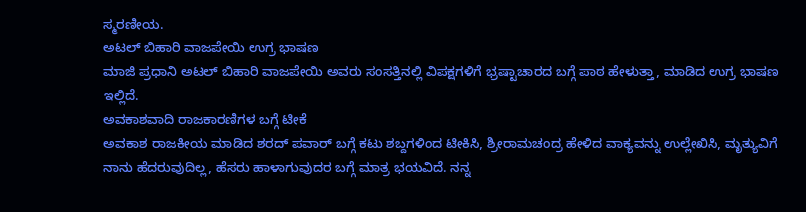ಸ್ಮರಣೀಯ.
ಅಟಲ್ ಬಿಹಾರಿ ವಾಜಪೇಯಿ ಉಗ್ರ ಭಾಷಣ
ಮಾಜಿ ಪ್ರಧಾನಿ ಅಟಲ್ ಬಿಹಾರಿ ವಾಜಪೇಯಿ ಅವರು ಸಂಸತ್ತಿನಲ್ಲಿ ವಿಪಕ್ಷಗಳಿಗೆ ಭ್ರಷ್ಟಾಚಾರದ ಬಗ್ಗೆ ಪಾಠ ಹೇಳುತ್ತಾ, ಮಾಡಿದ ಉಗ್ರ ಭಾಷಣ ಇಲ್ಲಿದೆ.
ಅವಕಾಶವಾದಿ ರಾಜಕಾರಣಿಗಳ ಬಗ್ಗೆ ಟೀಕೆ
ಅವಕಾಶ ರಾಜಕೀಯ ಮಾಡಿದ ಶರದ್ ಪವಾರ್ ಬಗ್ಗೆ ಕಟು ಶಬ್ದಗಳಿಂದ ಟೀಕಿಸಿ, ಶ್ರೀರಾಮಚಂದ್ರ ಹೇಳಿದ ವಾಕ್ಯವನ್ನು ಉಲ್ಲೇಖಿಸಿ, ಮೃತ್ಯುವಿಗೆ ನಾನು ಹೆದರುವುದಿಲ್ಲ, ಹೆಸರು ಹಾಳಾಗುವುದರ ಬಗ್ಗೆ ಮಾತ್ರ ಭಯವಿದೆ. ನನ್ನ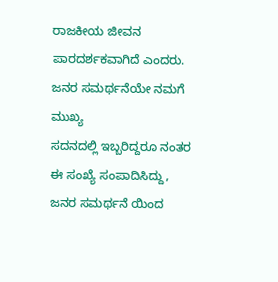ರಾಜಕೀಯ ಜೀವನ ಪಾರದರ್ಶಕವಾಗಿದೆ ಎಂದರು.
ಜನರ ಸಮರ್ಥನೆಯೇ ನಮಗೆ ಮುಖ್ಯ
ಸದನದಲ್ಲಿ ಇಬ್ಬರಿದ್ದರೂ ನಂತರ ಈ ಸಂಖ್ಯೆ ಸಂಪಾದಿಸಿದ್ದು, ಜನರ ಸಮರ್ಥನೆ ಯಿಂದ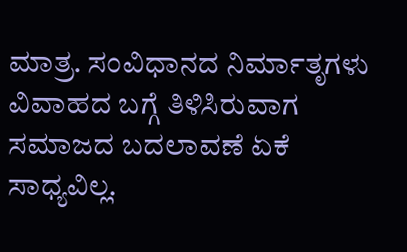ಮಾತ್ರ. ಸಂವಿಧಾನದ ನಿರ್ಮಾತೃಗಳು ವಿವಾಹದ ಬಗ್ಗೆ ತಿಳಿಸಿರುವಾಗ ಸಮಾಜದ ಬದಲಾವಣೆ ಏಕೆ ಸಾಧ್ಯವಿಲ್ಲ.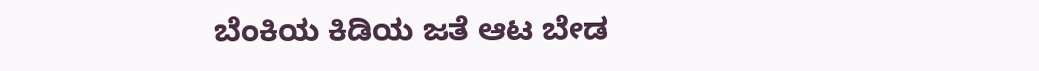ಬೆಂಕಿಯ ಕಿಡಿಯ ಜತೆ ಆಟ ಬೇಡ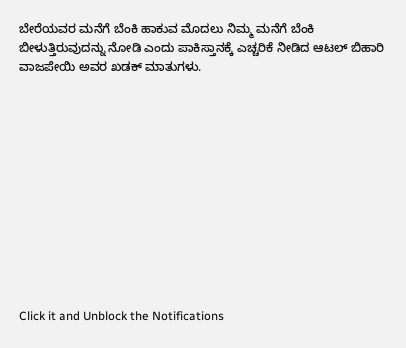ಬೇರೆಯವರ ಮನೆಗೆ ಬೆಂಕಿ ಹಾಕುವ ಮೊದಲು ನಿಮ್ಮ ಮನೆಗೆ ಬೆಂಕಿ ಬೀಳುತ್ತಿರುವುದನ್ನು ನೋಡಿ ಎಂದು ಪಾಕಿಸ್ತಾನಕ್ಕೆ ಎಚ್ಚರಿಕೆ ನೀಡಿದ ಆಟಲ್ ಬಿಹಾರಿ ವಾಜಪೇಯಿ ಅವರ ಖಡಕ್ ಮಾತುಗಳು.












Click it and Unblock the Notifications